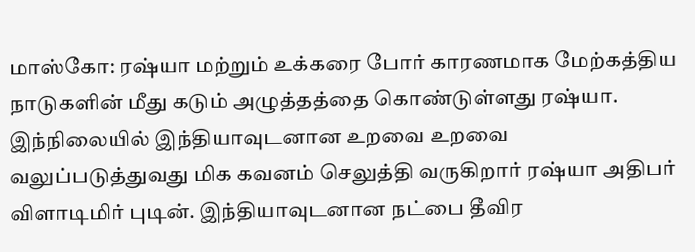மாஸ்கோ: ரஷ்யா மற்றும் உக்கரை போர் காரணமாக மேற்கத்திய நாடுகளின் மீது கடும் அழுத்தத்தை கொண்டுள்ளது ரஷ்யா. இந்நிலையில் இந்தியாவுடனான உறவை உறவை வலுப்படுத்துவது மிக கவனம் செலுத்தி வருகிறார் ரஷ்யா அதிபர் விளாடிமிர் புடின். இந்தியாவுடனான நட்பை தீவிர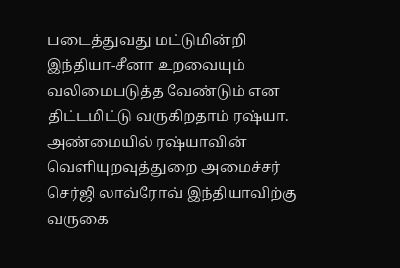படைத்துவது மட்டுமின்றி இந்தியா-சீனா உறவையும் வலிமைபடுத்த வேண்டும் என திட்டமிட்டு வருகிறதாம் ரஷ்யா. அண்மையில் ரஷ்யாவின் வெளியுறவுத்துறை அமைச்சர் செர்ஜி லாவ்ரோவ் இந்தியாவிற்கு வருகை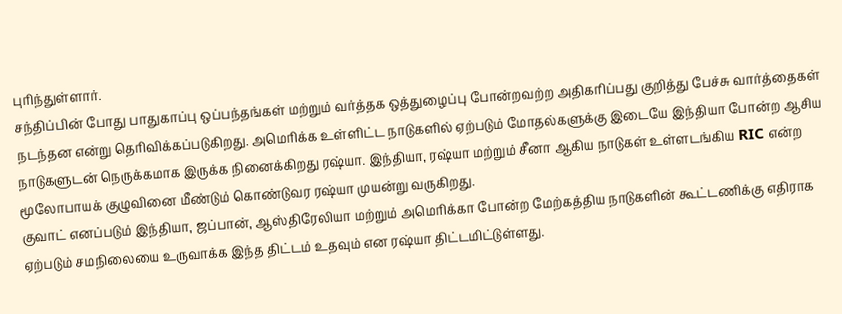புரிந்துள்ளார்.
சந்திப்பின் போது பாதுகாப்பு ஒப்பந்தங்கள் மற்றும் வர்த்தக ஒத்துழைப்பு போன்றவற்ற அதிகரிப்பது குறித்து பேச்சு வார்த்தைகள் நடந்தன என்று தெரிவிக்கப்படுகிறது. அமெரிக்க உள்ளிட்ட நாடுகளில் ஏற்படும் மோதல்களுக்கு இடையே இந்தியா போன்ற ஆசிய நாடுகளுடன் நெருக்கமாக இருக்க நினைக்கிறது ரஷ்யா. இந்தியா, ரஷ்யா மற்றும் சீனா ஆகிய நாடுகள் உள்ளடங்கிய RIC என்ற மூலோபாயக் குழுவினை மீண்டும் கொண்டுவர ரஷ்யா முயன்று வருகிறது.
குவாட் எனப்படும் இந்தியா, ஜப்பான், ஆஸ்திரேலியா மற்றும் அமெரிக்கா போன்ற மேற்கத்திய நாடுகளின் கூட்டணிக்கு எதிராக ஏற்படும் சமநிலையை உருவாக்க இந்த திட்டம் உதவும் என ரஷ்யா திட்டமிட்டுள்ளது.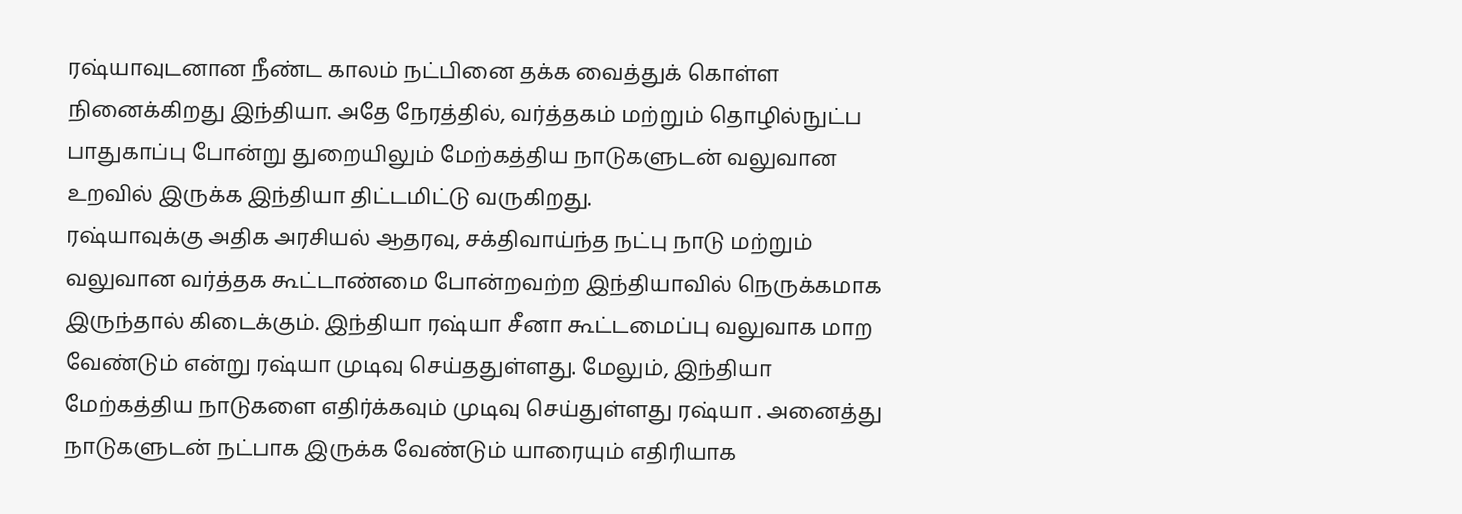ரஷ்யாவுடனான நீண்ட காலம் நட்பினை தக்க வைத்துக் கொள்ள நினைக்கிறது இந்தியா. அதே நேரத்தில், வர்த்தகம் மற்றும் தொழில்நுட்ப பாதுகாப்பு போன்று துறையிலும் மேற்கத்திய நாடுகளுடன் வலுவான உறவில் இருக்க இந்தியா திட்டமிட்டு வருகிறது.
ரஷ்யாவுக்கு அதிக அரசியல் ஆதரவு, சக்திவாய்ந்த நட்பு நாடு மற்றும் வலுவான வர்த்தக கூட்டாண்மை போன்றவற்ற இந்தியாவில் நெருக்கமாக இருந்தால் கிடைக்கும். இந்தியா ரஷ்யா சீனா கூட்டமைப்பு வலுவாக மாற வேண்டும் என்று ரஷ்யா முடிவு செய்ததுள்ளது. மேலும், இந்தியா மேற்கத்திய நாடுகளை எதிர்க்கவும் முடிவு செய்துள்ளது ரஷ்யா . அனைத்து நாடுகளுடன் நட்பாக இருக்க வேண்டும் யாரையும் எதிரியாக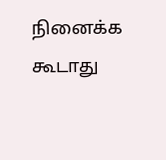நினைக்க கூடாது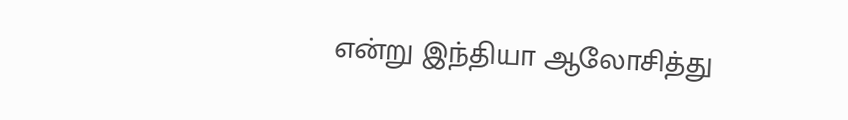என்று இந்தியா ஆலோசித்து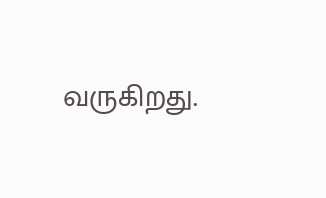வருகிறது.